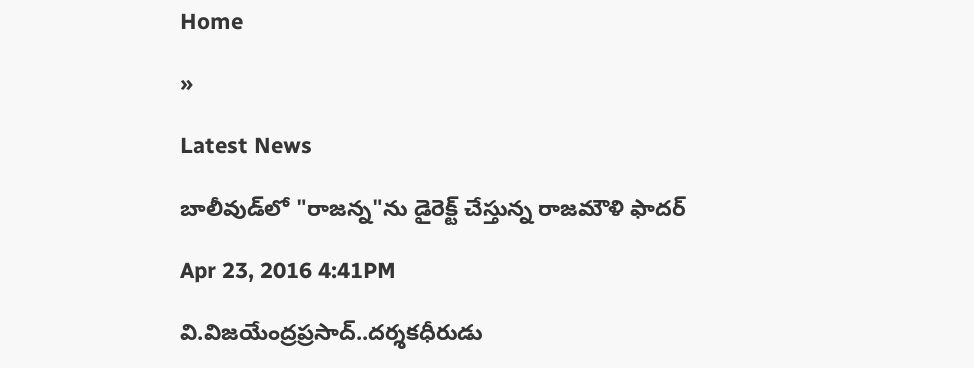Home

»

Latest News

బాలీవుడ్‌లో "రాజన్న"ను డైరెక్ట్ చేస్తున్న రాజమౌళి ఫాదర్

Apr 23, 2016 4:41PM

వి.విజయేంద్రప్రసాద్..దర్శకధీరుడు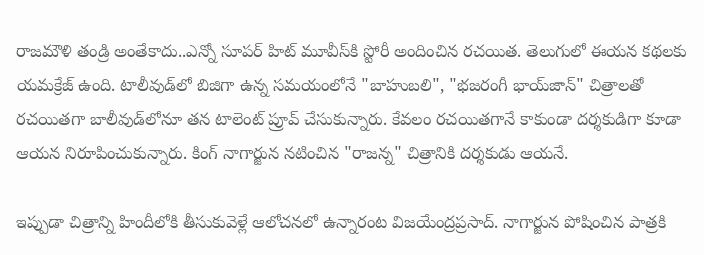రాజమౌళి తండ్రి అంతేకాదు..ఎన్నో సూపర్ హిట్ మూవీస్‌కి స్టోరీ అందించిన రచయిత. తెలుగులో ఈయన కథలకు యమక్రేజ్ ఉంది. టాలీవుడ్‌లో బిజిగా ఉన్న సమయంలోనే "బాహుబలి", "భజరంగీ భాయ్‌జాన్" చిత్రాలతో రచయితగా బాలీవుడ్‌లోనూ తన టాలెంట్ ప్రూవ్ చేసుకున్నారు. కేవలం రచయితగానే కాకుండా దర్శకుడిగా కూడా ఆయన నిరూపించుకున్నారు. కింగ్ నాగార్జున నటించిన "రాజన్న" చిత్రానికి దర్శకుడు ఆయనే.

ఇప్పుడా చిత్రాన్ని హిందీలోకి తీసుకువెళ్లే ఆలోచనలో ఉన్నారంట విజయేంద్రప్రసాద్. నాగార్జున పోషించిన పాత్రకి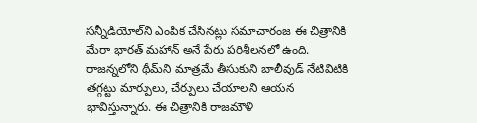సన్నీడియోల్‌ని ఎంపిక చేసినట్లు సమాచారంజ ఈ చిత్రానికి మేరా భారత్ మహాన్ అనే పేరు పరిశీలనలో ఉంది. రాజన్నలోని థీమ్‌ని మాత్రమే తీసుకుని బాలీవుడ్‌ నేటివిటికి తగ్గట్టు మార్పులు, చేర్పులు చేయాలని ఆయన భావిస్తున్నారు. ఈ చిత్రానికి రాజమౌళి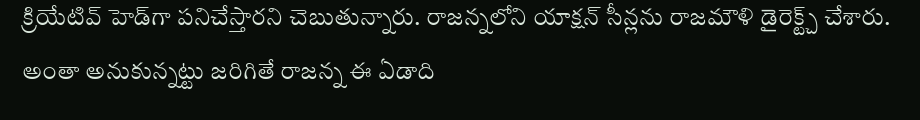క్రియేటివ్ హెడ్‌గా పనిచేస్తారని చెబుతున్నారు. రాజన్నలోని యాక్షన్ సీన్లను రాజమౌళి డైరెక్ట్చ్ చేశారు. అంతా అనుకున్నట్టు జరిగితే రాజన్న ఈ ఏడాది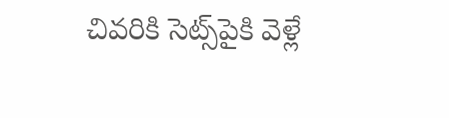చివరికి సెట్స్‌పైకి వెళ్లే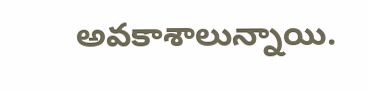అవకాశాలున్నాయి.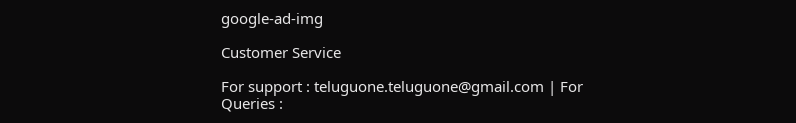google-ad-img

Customer Service

For support : teluguone.teluguone@gmail.com | For Queries :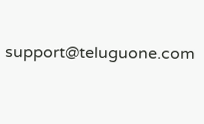support@teluguone.com